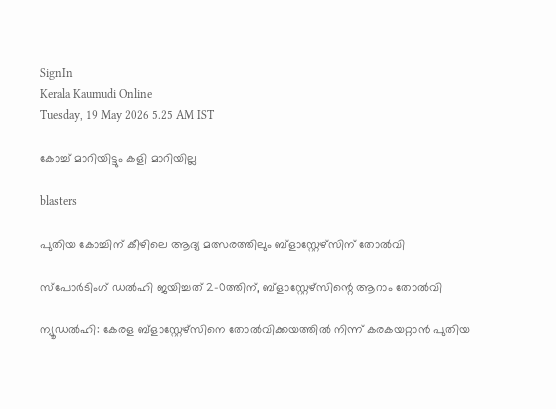SignIn
Kerala Kaumudi Online
Tuesday, 19 May 2026 5.25 AM IST

കോച്ച് മാറിയിട്ടും കളി മാറിയില്ല

blasters

പുതിയ കോച്ചിന് കീഴിലെ ആദ്യ മത്സരത്തിലും ബ്ളാസ്റ്റേഴ്സിന് തോൽവി

സ്പോർടിംഗ് ഡൽഹി ജയിച്ചത് 2-0ത്തിന്, ബ്ളാസ്റ്റേഴ്സിന്റെ ആറാം തോൽവി

ന്യൂഡൽഹി: കേരള ബ്ളാസ്റ്റേഴ്സിനെ തോൽവിക്കയത്തിൽ നിന്ന് കരകയറ്റാൻ പുതിയ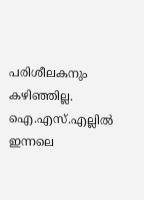പരിശീലകനും കഴിഞ്ഞില്ല. ഐ.എസ്.എല്ലിൽ ഇന്നലെ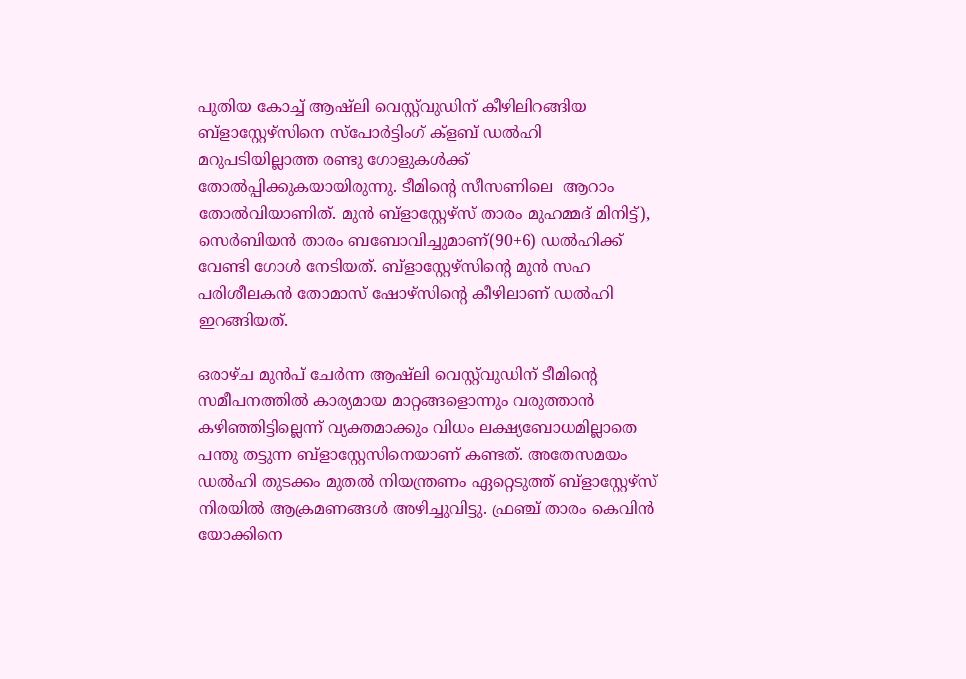പുതിയ കോച്ച് ആഷ്‌ലി വെസ്റ്റ്‌വുഡിന് കീഴിലിറങ്ങിയ ബ്ളാസ്റ്റേഴ്സിനെ സ്‌പോർട്ടിംഗ് ക്ളബ് ഡൽഹി മറുപടിയില്ലാത്ത രണ്ടു ഗോളുകൾക്ക് തോൽപ്പിക്കുകയായിരുന്നു. ടീമിന്റെ സീസണിലെ ‌ ആറാം തോൽവിയാണിത്. മുൻ ബ്ളാസ്റ്റേഴ്സ് താരം മുഹമ്മദ് മിനിട്ട്), സെർബിയൻ താരം ബബോവിച്ചുമാണ്(90+6) ഡൽഹിക്ക് വേണ്ടി ഗോൾ നേടിയത്. ബ്ളാസ്റ്റേഴ്സിന്റെ മുൻ സഹ പരിശീലകൻ തോമാസ് ഷോഴ്സിന്റെ കീഴിലാണ് ഡൽഹി ഇറങ്ങിയത്.

ഒരാഴ്‌ച മുൻപ് ചേർന്ന ആഷ്‌ലി വെസ്റ്റ്‌വുഡിന് ടീമിന്റെ സമീപനത്തിൽ കാര്യമായ മാറ്റങ്ങളൊന്നും വരുത്താൻ കഴിഞ്ഞിട്ടില്ലെന്ന് വ്യക്തമാക്കും വിധം ലക്ഷ്യബോധമില്ലാതെ പന്തു തട്ടുന്ന ബ്ളാസ്റ്റേസിനെയാണ് കണ്ടത്. അതേസമയം ഡൽഹി തുടക്കം മുതൽ നിയന്ത്രണം ഏറ്റെടുത്ത് ബ്ളാസ്റ്റേഴ്സ് നിരയിൽ ആക്രമണങ്ങൾ അഴിച്ചുവിട്ടു. ഫ്രഞ്ച് താരം കെവിൻ യോക്കിനെ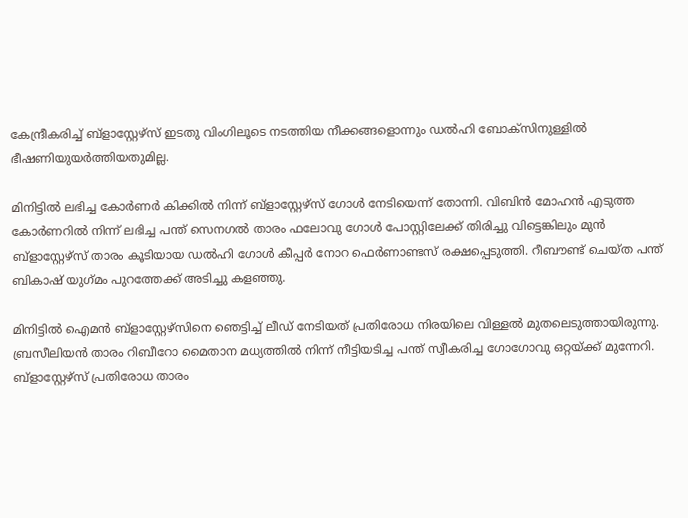കേന്ദ്രീകരിച്ച് ബ്ളാസ്റ്റേഴ്സ് ഇടതു വിംഗിലൂടെ നടത്തിയ നീക്കങ്ങളൊന്നും ഡൽഹി ബോക്‌സിനുള്ളിൽ ഭീഷണിയുയർത്തിയതുമില്ല.

മിനിട്ടിൽ ലഭിച്ച കോർണർ കിക്കിൽ നിന്ന് ബ്ളാസ്റ്റേഴ്സ് ഗോൾ നേടിയെന്ന് തോന്നി. വിബിൻ മോഹൻ എടുത്ത കോർണറിൽ നിന്ന് ലഭിച്ച പന്ത് സെനഗൽ താരം ഫലോവു ഗോൾ പോസ്റ്റിലേക്ക് തിരിച്ചു വിട്ടെങ്കിലും മുൻ ബ്ളാസ്റ്റേഴ്സ് താരം കൂടിയായ ഡൽഹി ഗോൾ കീപ്പർ നോറ ഫെർണാണ്ടസ് രക്ഷപ്പെടുത്തി. റീബൗണ്ട് ചെയ്‌ത പന്ത് ബികാഷ് യുഗ്‌മം പുറത്തേക്ക് അടിച്ചു കളഞ്ഞു.

മിനിട്ടിൽ ഐമൻ ബ്ളാസ്റ്റേഴ്സിനെ ഞെട്ടിച്ച് ലീഡ് നേടിയത് പ്രതിരോധ നിരയിലെ വിള്ളൽ മുതലെടുത്തായിരുന്നു. ബ്രസീലിയൻ താരം റിബീറോ മൈതാന മധ്യത്തിൽ നിന്ന് നീട്ടിയടിച്ച പന്ത് സ്വീകരിച്ച ഗോഗോവു ഒറ്റയ്‌ക്ക് മുന്നേറി. ബ്ളാസ്റ്റേഴ്സ് പ്രതിരോധ താരം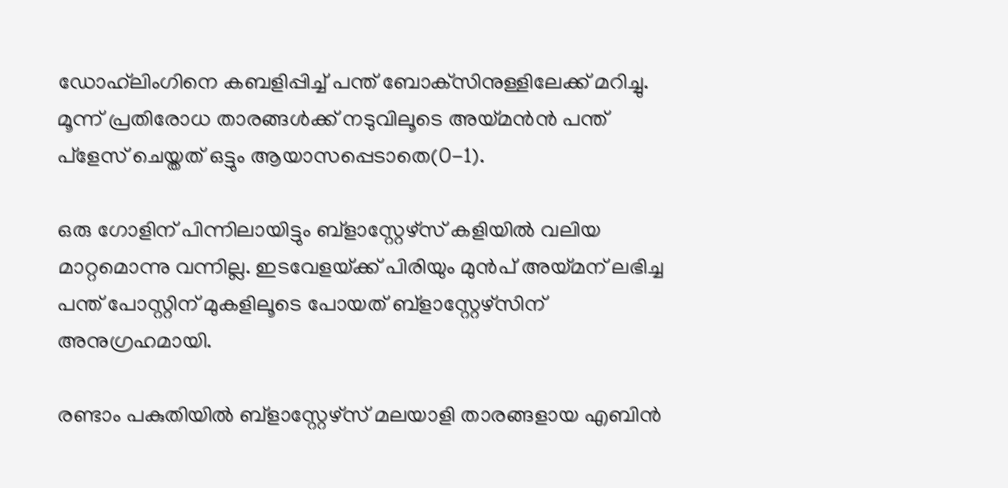ഡോഹ്‌ലിംഗിനെ കബളിപ്പിച്ച് പന്ത് ബോക്‌സിനുള്ളിലേക്ക് മറിച്ചു. മൂന്ന് പ്രതിരോധ താരങ്ങൾക്ക് നടുവിലൂ‌ടെ അയ്മൻൻ പന്ത് പ്ളേസ് ചെയ്തത് ഒട്ടും ആയാസപ്പെടാതെ(0-1).

ഒരു ഗോളിന് പിന്നിലായിട്ടും ബ്ളാസ്റ്റേഴ്സ് കളിയിൽ വലിയ മാറ്റമൊന്നു വന്നില്ല. ഇടവേളയ്‌ക്ക് പിരിയും മുൻപ് അയ്മന് ലഭിച്ച പന്ത് പോസ്റ്റിന് മുകളിലൂടെ പോയത് ബ്ളാസ്റ്റേഴ്സിന് അനുഗ്രഹമായി.

രണ്ടാം പകുതിയിൽ ബ്ളാസ്റ്റേഴ്സ് മലയാളി താരങ്ങളായ എബിൻ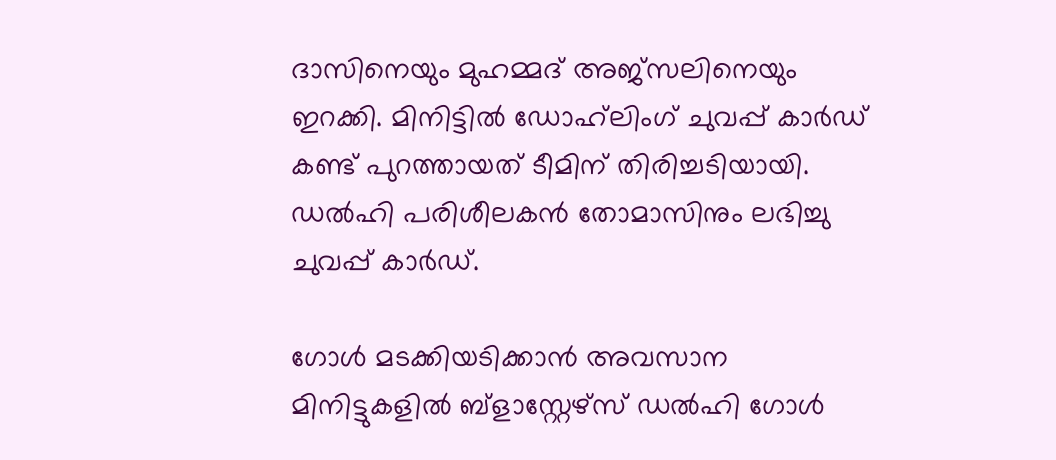ദാസിനെയും മുഹമ്മദ് അജ്‌സലിനെയും ഇറക്കി. മിനിട്ടിൽ ഡോഹ്‌ലിംഗ് ചുവപ്പ് കാർഡ് കണ്ട് പുറത്തായത് ടീമിന് തിരിച്ചടിയായി. ഡൽഹി പരിശീലകൻ തോമാസിനും ലഭിച്ചു ചുവപ്പ് കാർഡ്.

ഗോൾ മടക്കിയടിക്കാൻ അവസാന മിനിട്ടുകളിൽ ബ്ളാസ്റ്റേഴ്സ് ഡൽഹി ഗോൾ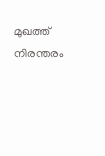മുഖത്ത് നിരന്തരം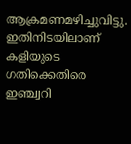ആക്രമണമഴിച്ചുവിട്ടു. ഇതിനിടയിലാണ് കളിയുടെ ഗതിക്കെതിരെ ഇഞ്ച്വറി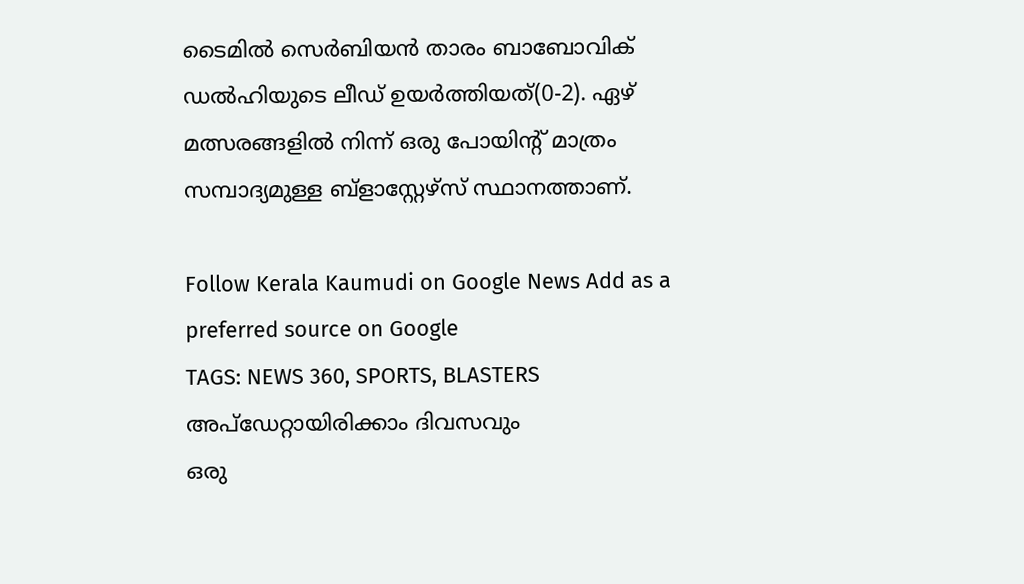ടൈമിൽ സെർബിയൻ താരം ബാബോവിക് ഡൽഹിയുടെ ലീഡ് ഉയർത്തിയത്(0-2). ഏഴ് മത്സരങ്ങളിൽ നിന്ന് ഒരു പോയിന്റ് മാത്രം സമ്പാദ്യമുള്ള ബ്ളാസ്റ്റേഴ്സ് സ്ഥാനത്താണ്.

Follow Kerala Kaumudi on Google News Add as a preferred source on Google
TAGS: NEWS 360, SPORTS, BLASTERS
അപ്ഡേറ്റായിരിക്കാം ദിവസവും
ഒരു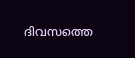ദിവസത്തെ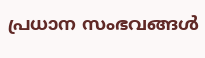പ്രധാന സംഭവങ്ങൾ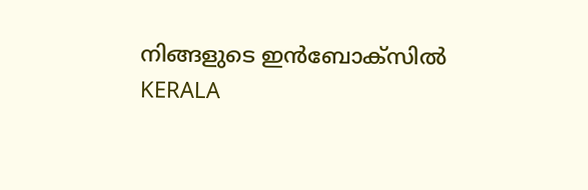നിങ്ങളുടെ ഇൻബോക്സിൽ
KERALA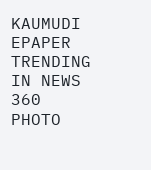KAUMUDI EPAPER
TRENDING IN NEWS 360
PHOTO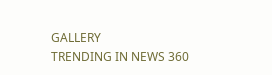GALLERY
TRENDING IN NEWS 360